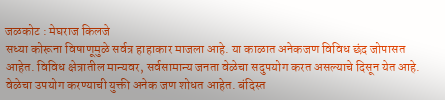जळकोट : मेघराज किलजे
सध्या कोरूना विषाणूमुळे सर्वत्र हाहाकार माजला आहे. या काळात अनेकजण विविध छंद जोपासत आहेत. विविध क्षेत्रातील मान्यवर, सर्वसामान्य जनता वेळेचा सदुपयोग करत असल्याचे दिसून येत आहे. वेळेचा उपयोग करण्याची युक्ती अनेक जण शोधत आहेत. बंदिस्त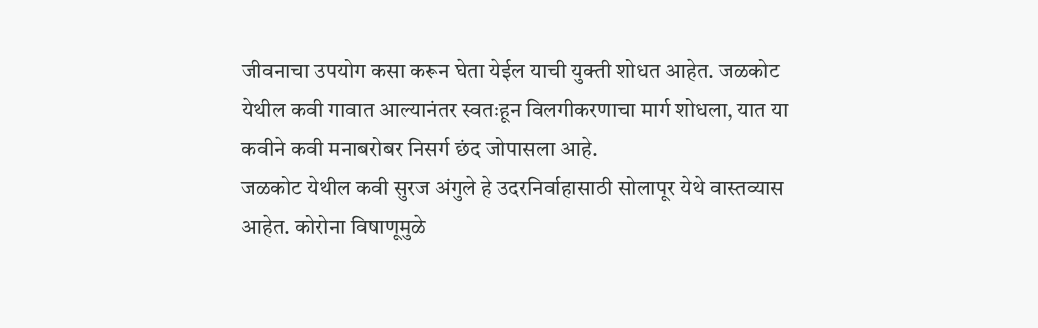जीवनाचा उपयोग कसा करून घेता येईल याची युक्ती शोधत आहेत. जळकोट येथील कवी गावात आल्यानंतर स्वतःहून विलगीकरणाचा मार्ग शोधला, यात या कवीने कवी मनाबरोबर निसर्ग छंद जोपासला आहे.
जळकोट येथील कवी सुरज अंगुले हे उदरनिर्वाहासाठी सोलापूर येथे वास्तव्यास आहेत. कोरोना विषाणूमुळे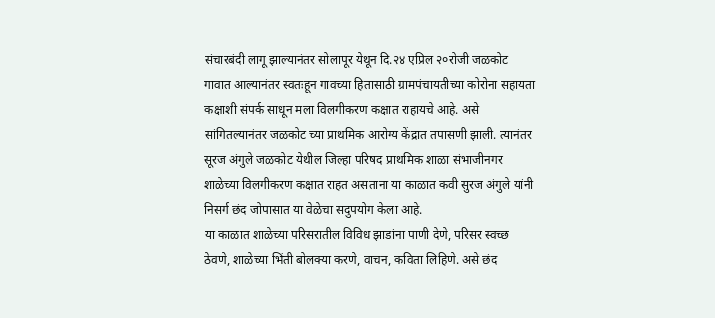संचारबंदी लागू झाल्यानंतर सोलापूर येथून दि.२४ एप्रिल २०रोजी जळकोट गावात आल्यानंतर स्वतःहून गावच्या हितासाठी ग्रामपंचायतीच्या कोरोना सहायता कक्षाशी संपर्क साधून मला विलगीकरण कक्षात राहायचे आहे. असे सांगितल्यानंतर जळकोट च्या प्राथमिक आरोग्य केंद्रात तपासणी झाली. त्यानंतर सूरज अंगुले जळकोट येथील जिल्हा परिषद प्राथमिक शाळा संभाजीनगर शाळेच्या विलगीकरण कक्षात राहत असताना या काळात कवी सुरज अंगुले यांनी निसर्ग छंद जोपासात या वेळेचा सदुपयोग केला आहे.
या काळात शाळेच्या परिसरातील विविध झाडांना पाणी देणे, परिसर स्वच्छ ठेवणे, शाळेच्या भिंती बोलक्या करणे, वाचन, कविता लिहिणे. असे छंद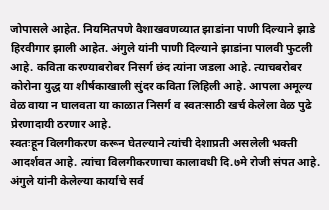जोपासले आहेत. नियमितपणे वैशाखवणव्यात झाडांना पाणी दिल्याने झाडे हिरवीगार झाली आहेत. अंगुले यांनी पाणी दिल्याने झाडांना पालवी फुटली आहे. कविता करण्याबरोबर निसर्ग छंद त्यांना जडला आहे. त्याचबरोबर कोरोना युद्ध या शीर्षकाखाली सुंदर कविता लिहिली आहे. आपला अमूल्य वेळ वाया न घालवता या काळात निसर्ग व स्वतःसाठी खर्च केलेला वेळ पुढे प्रेरणादायी ठरणार आहे.
स्वतःहून विलगीकरण करून घेतल्याने त्यांची देशाप्रती असलेली भक्ती आदर्शवत आहे. त्यांचा विलगीकरणाचा कालावधी दि.७मे रोजी संपत आहे. अंगुले यांनी केलेल्या कार्याचे सर्व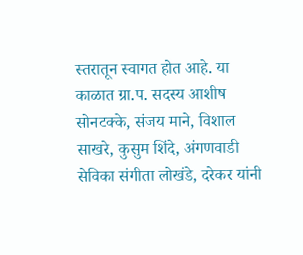स्तरातून स्वागत होत आहे. या काळात ग्रा.प. सदस्य आशीष सोनटक्के, संजय माने, विशाल साखरे, कुसुम शिंदे, अंगणवाडी सेविका संगीता लोखंडे, दरेकर यांनी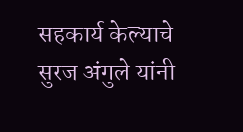सहकार्य केल्याचे सुरज अंगुले यांनी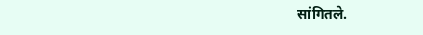सांगितले.